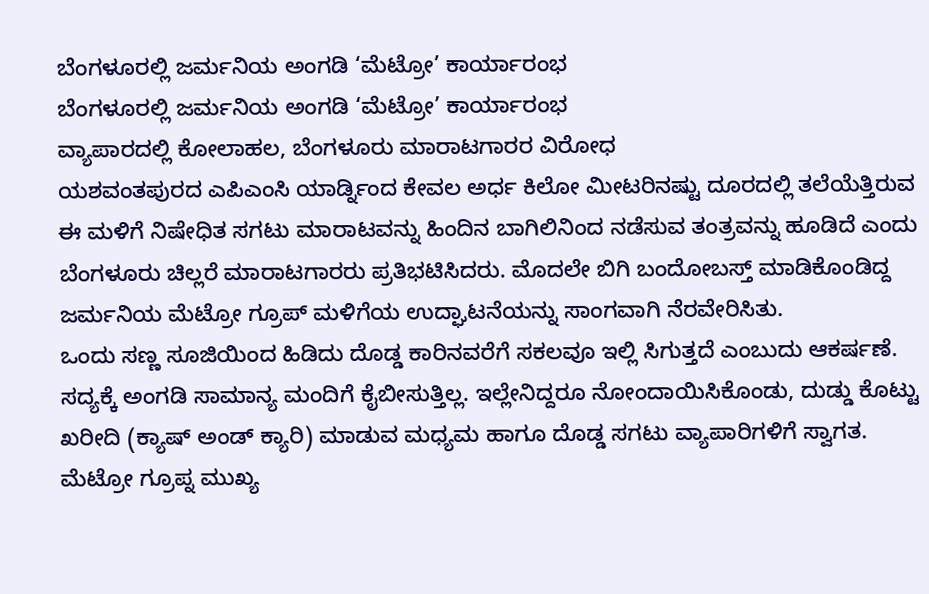ಬೆಂಗಳೂರಲ್ಲಿ ಜರ್ಮನಿಯ ಅಂಗಡಿ ‘ಮೆಟ್ರೋ’ ಕಾರ್ಯಾರಂಭ
ಬೆಂಗಳೂರಲ್ಲಿ ಜರ್ಮನಿಯ ಅಂಗಡಿ ‘ಮೆಟ್ರೋ’ ಕಾರ್ಯಾರಂಭ
ವ್ಯಾಪಾರದಲ್ಲಿ ಕೋಲಾಹಲ, ಬೆಂಗಳೂರು ಮಾರಾಟಗಾರರ ವಿರೋಧ
ಯಶವಂತಪುರದ ಎಪಿಎಂಸಿ ಯಾರ್ಡ್ನಿಂದ ಕೇವಲ ಅರ್ಧ ಕಿಲೋ ಮೀಟರಿನಷ್ಟು ದೂರದಲ್ಲಿ ತಲೆಯೆತ್ತಿರುವ ಈ ಮಳಿಗೆ ನಿಷೇಧಿತ ಸಗಟು ಮಾರಾಟವನ್ನು ಹಿಂದಿನ ಬಾಗಿಲಿನಿಂದ ನಡೆಸುವ ತಂತ್ರವನ್ನು ಹೂಡಿದೆ ಎಂದು ಬೆಂಗಳೂರು ಚಿಲ್ಲರೆ ಮಾರಾಟಗಾರರು ಪ್ರತಿಭಟಿಸಿದರು. ಮೊದಲೇ ಬಿಗಿ ಬಂದೋಬಸ್ತ್ ಮಾಡಿಕೊಂಡಿದ್ದ ಜರ್ಮನಿಯ ಮೆಟ್ರೋ ಗ್ರೂಪ್ ಮಳಿಗೆಯ ಉದ್ಘಾಟನೆಯನ್ನು ಸಾಂಗವಾಗಿ ನೆರವೇರಿಸಿತು.
ಒಂದು ಸಣ್ಣ ಸೂಜಿಯಿಂದ ಹಿಡಿದು ದೊಡ್ಡ ಕಾರಿನವರೆಗೆ ಸಕಲವೂ ಇಲ್ಲಿ ಸಿಗುತ್ತದೆ ಎಂಬುದು ಆಕರ್ಷಣೆ. ಸದ್ಯಕ್ಕೆ ಅಂಗಡಿ ಸಾಮಾನ್ಯ ಮಂದಿಗೆ ಕೈಬೀಸುತ್ತಿಲ್ಲ. ಇಲ್ಲೇನಿದ್ದರೂ ನೋಂದಾಯಿಸಿಕೊಂಡು, ದುಡ್ಡು ಕೊಟ್ಟು ಖರೀದಿ (ಕ್ಯಾಷ್ ಅಂಡ್ ಕ್ಯಾರಿ) ಮಾಡುವ ಮಧ್ಯಮ ಹಾಗೂ ದೊಡ್ಡ ಸಗಟು ವ್ಯಾಪಾರಿಗಳಿಗೆ ಸ್ವಾಗತ.
ಮೆಟ್ರೋ ಗ್ರೂಪ್ನ ಮುಖ್ಯ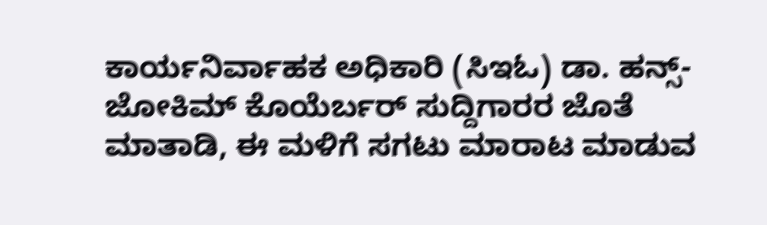ಕಾರ್ಯನಿರ್ವಾಹಕ ಅಧಿಕಾರಿ (ಸಿಇಓ) ಡಾ. ಹನ್ಸ್- ಜೋಕಿಮ್ ಕೊಯೆರ್ಬರ್ ಸುದ್ದಿಗಾರರ ಜೊತೆ ಮಾತಾಡಿ, ಈ ಮಳಿಗೆ ಸಗಟು ಮಾರಾಟ ಮಾಡುವ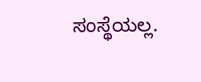ಸಂಸ್ಥೆಯಲ್ಲ.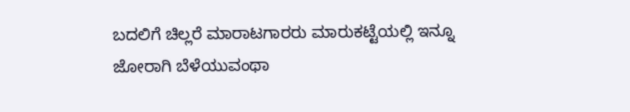ಬದಲಿಗೆ ಚಿಲ್ಲರೆ ಮಾರಾಟಗಾರರು ಮಾರುಕಟ್ಟೆಯಲ್ಲಿ ಇನ್ನೂ ಜೋರಾಗಿ ಬೆಳೆಯುವಂಥಾ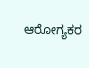ಆರೋಗ್ಯಕರ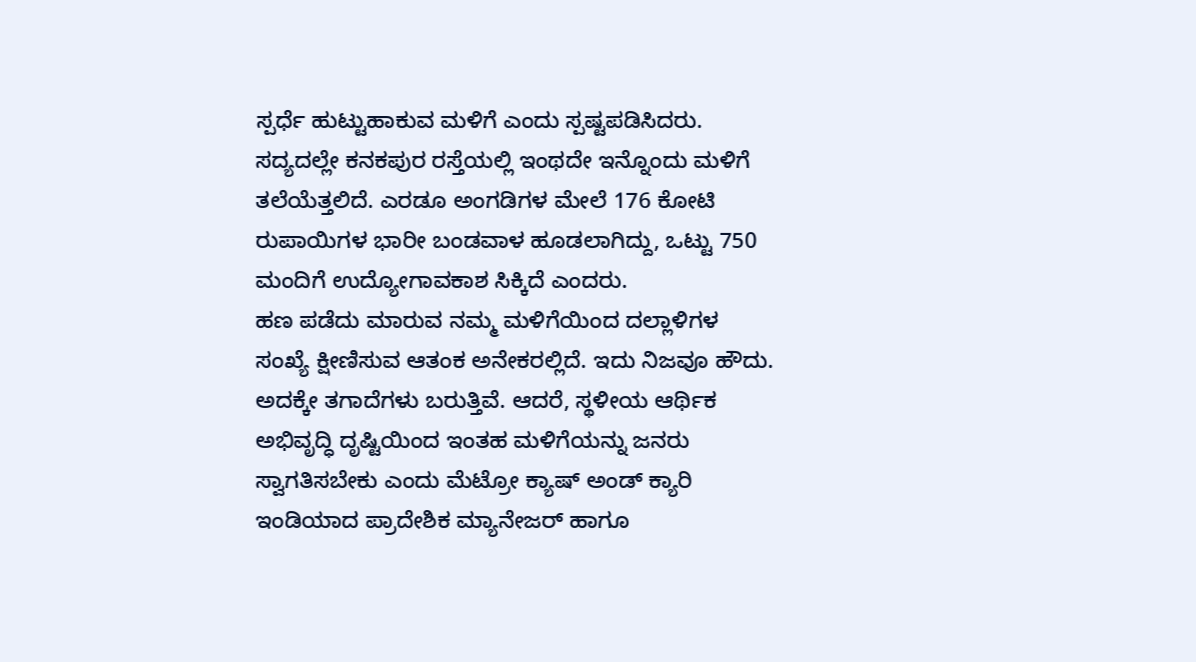ಸ್ಪರ್ಧೆ ಹುಟ್ಟುಹಾಕುವ ಮಳಿಗೆ ಎಂದು ಸ್ಪಷ್ಟಪಡಿಸಿದರು. ಸದ್ಯದಲ್ಲೇ ಕನಕಪುರ ರಸ್ತೆಯಲ್ಲಿ ಇಂಥದೇ ಇನ್ನೊಂದು ಮಳಿಗೆ ತಲೆಯೆತ್ತಲಿದೆ. ಎರಡೂ ಅಂಗಡಿಗಳ ಮೇಲೆ 176 ಕೋಟಿ ರುಪಾಯಿಗಳ ಭಾರೀ ಬಂಡವಾಳ ಹೂಡಲಾಗಿದ್ದು, ಒಟ್ಟು 750 ಮಂದಿಗೆ ಉದ್ಯೋಗಾವಕಾಶ ಸಿಕ್ಕಿದೆ ಎಂದರು.
ಹಣ ಪಡೆದು ಮಾರುವ ನಮ್ಮ ಮಳಿಗೆಯಿಂದ ದಲ್ಲಾಳಿಗಳ ಸಂಖ್ಯೆ ಕ್ಷೀಣಿಸುವ ಆತಂಕ ಅನೇಕರಲ್ಲಿದೆ. ಇದು ನಿಜವೂ ಹೌದು. ಅದಕ್ಕೇ ತಗಾದೆಗಳು ಬರುತ್ತಿವೆ. ಆದರೆ, ಸ್ಥಳೀಯ ಆರ್ಥಿಕ ಅಭಿವೃದ್ಧಿ ದೃಷ್ಟಿಯಿಂದ ಇಂತಹ ಮಳಿಗೆಯನ್ನು ಜನರು ಸ್ವಾಗತಿಸಬೇಕು ಎಂದು ಮೆಟ್ರೋ ಕ್ಯಾಷ್ ಅಂಡ್ ಕ್ಯಾರಿ ಇಂಡಿಯಾದ ಪ್ರಾದೇಶಿಕ ಮ್ಯಾನೇಜರ್ ಹಾಗೂ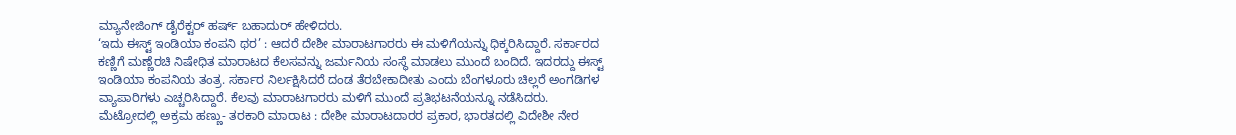ಮ್ಯಾನೇಜಿಂಗ್ ಡೈರೆಕ್ಟರ್ ಹರ್ಷ್ ಬಹಾದುರ್ ಹೇಳಿದರು.
‘ಇದು ಈಸ್ಟ್ ಇಂಡಿಯಾ ಕಂಪನಿ ಥರ’ : ಆದರೆ ದೇಶೀ ಮಾರಾಟಗಾರರು ಈ ಮಳಿಗೆಯನ್ನು ಧಿಕ್ಕರಿಸಿದ್ದಾರೆ. ಸರ್ಕಾರದ ಕಣ್ಣಿಗೆ ಮಣ್ಣೆರಚಿ ನಿಷೇಧಿತ ಮಾರಾಟದ ಕೆಲಸವನ್ನು ಜರ್ಮನಿಯ ಸಂಸ್ಥೆ ಮಾಡಲು ಮುಂದೆ ಬಂದಿದೆ. ಇದರದ್ದು ಈಸ್ಟ್ ಇಂಡಿಯಾ ಕಂಪನಿಯ ತಂತ್ರ. ಸರ್ಕಾರ ನಿರ್ಲಕ್ಷಿಸಿದರೆ ದಂಡ ತೆರಬೇಕಾದೀತು ಎಂದು ಬೆಂಗಳೂರು ಚಿಲ್ಲರೆ ಅಂಗಡಿಗಳ ವ್ಯಾಪಾರಿಗಳು ಎಚ್ಚರಿಸಿದ್ದಾರೆ. ಕೆಲವು ಮಾರಾಟಗಾರರು ಮಳಿಗೆ ಮುಂದೆ ಪ್ರತಿಭಟನೆಯನ್ನೂ ನಡೆಸಿದರು.
ಮೆಟ್ರೋದಲ್ಲಿ ಅಕ್ರಮ ಹಣ್ಣು- ತರಕಾರಿ ಮಾರಾಟ : ದೇಶೀ ಮಾರಾಟದಾರರ ಪ್ರಕಾರ, ಭಾರತದಲ್ಲಿ ವಿದೇಶೀ ನೇರ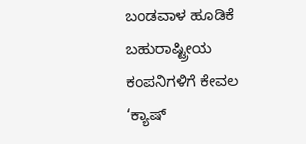ಬಂಡವಾಳ ಹೂಡಿಕೆ ಬಹುರಾಷ್ಟ್ರೀಯ ಕಂಪನಿಗಳಿಗೆ ಕೇವಲ ‘ಕ್ಯಾಷ್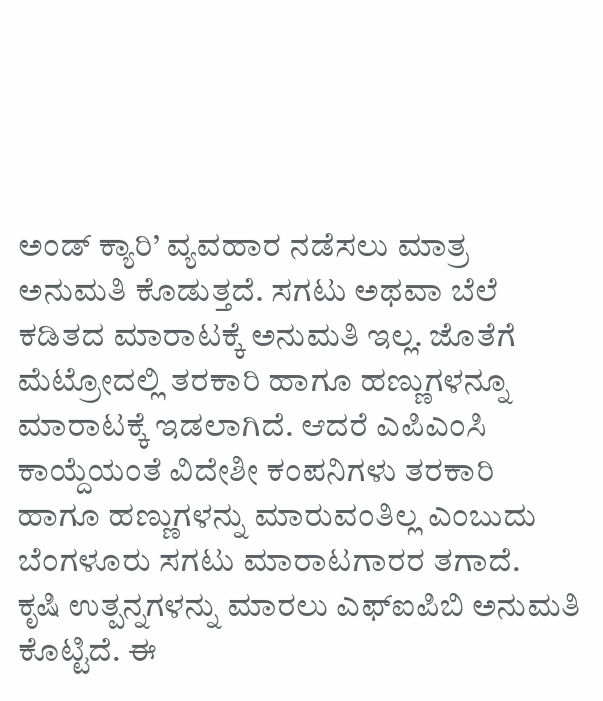ಅಂಡ್ ಕ್ಯಾರಿ’ ವ್ಯವಹಾರ ನಡೆಸಲು ಮಾತ್ರ ಅನುಮತಿ ಕೊಡುತ್ತದೆ. ಸಗಟು ಅಥವಾ ಬೆಲೆ ಕಡಿತದ ಮಾರಾಟಕ್ಕೆ ಅನುಮತಿ ಇಲ್ಲ. ಜೊತೆಗೆ ಮೆಟ್ರೋದಲ್ಲಿ ತರಕಾರಿ ಹಾಗೂ ಹಣ್ಣುಗಳನ್ನೂ ಮಾರಾಟಕ್ಕೆ ಇಡಲಾಗಿದೆ. ಆದರೆ ಎಪಿಎಂಸಿ ಕಾಯ್ದೆಯಂತೆ ವಿದೇಶೀ ಕಂಪನಿಗಳು ತರಕಾರಿ ಹಾಗೂ ಹಣ್ಣುಗಳನ್ನು ಮಾರುವಂತಿಲ್ಲ ಎಂಬುದು ಬೆಂಗಳೂರು ಸಗಟು ಮಾರಾಟಗಾರರ ತಗಾದೆ.
ಕೃಷಿ ಉತ್ಪನ್ನಗಳನ್ನು ಮಾರಲು ಎಫ್ಐಪಿಬಿ ಅನುಮತಿ ಕೊಟ್ಟಿದೆ. ಈ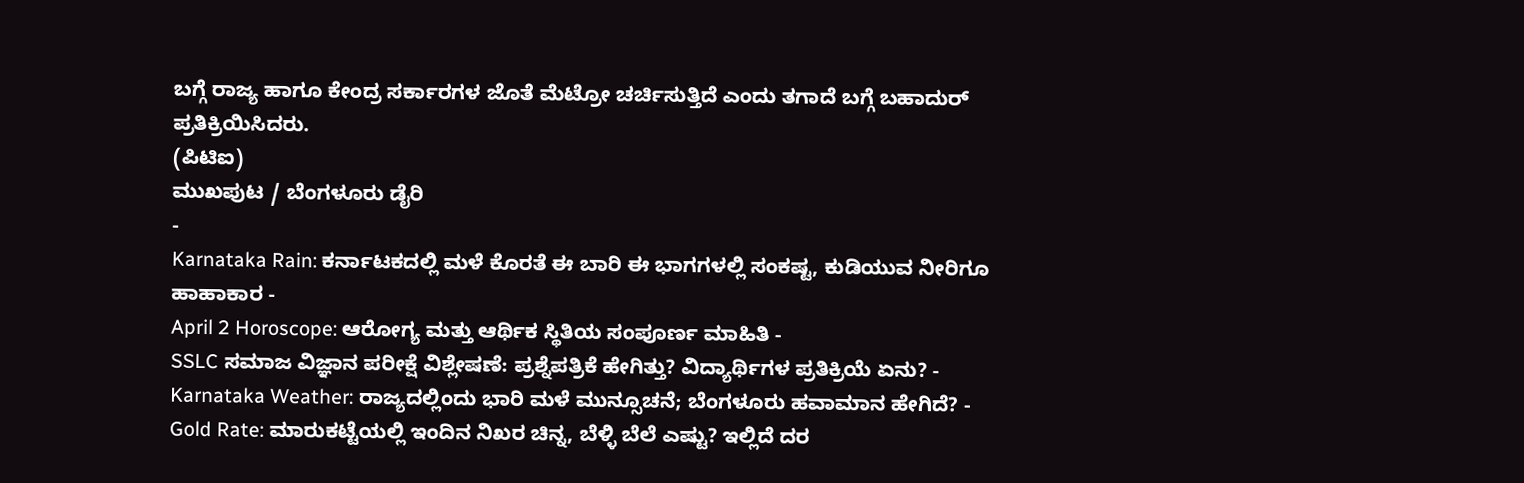ಬಗ್ಗೆ ರಾಜ್ಯ ಹಾಗೂ ಕೇಂದ್ರ ಸರ್ಕಾರಗಳ ಜೊತೆ ಮೆಟ್ರೋ ಚರ್ಚಿಸುತ್ತಿದೆ ಎಂದು ತಗಾದೆ ಬಗ್ಗೆ ಬಹಾದುರ್ ಪ್ರತಿಕ್ರಿಯಿಸಿದರು.
(ಪಿಟಿಐ)
ಮುಖಪುಟ / ಬೆಂಗಳೂರು ಡೈರಿ
-
Karnataka Rain: ಕರ್ನಾಟಕದಲ್ಲಿ ಮಳೆ ಕೊರತೆ ಈ ಬಾರಿ ಈ ಭಾಗಗಳಲ್ಲಿ ಸಂಕಷ್ಟ, ಕುಡಿಯುವ ನೀರಿಗೂ ಹಾಹಾಕಾರ -
April 2 Horoscope: ಆರೋಗ್ಯ ಮತ್ತು ಆರ್ಥಿಕ ಸ್ಥಿತಿಯ ಸಂಪೂರ್ಣ ಮಾಹಿತಿ -
SSLC ಸಮಾಜ ವಿಜ್ಞಾನ ಪರೀಕ್ಷೆ ವಿಶ್ಲೇಷಣೆ: ಪ್ರಶ್ನೆಪತ್ರಿಕೆ ಹೇಗಿತ್ತು? ವಿದ್ಯಾರ್ಥಿಗಳ ಪ್ರತಿಕ್ರಿಯೆ ಏನು? -
Karnataka Weather: ರಾಜ್ಯದಲ್ಲಿಂದು ಭಾರಿ ಮಳೆ ಮುನ್ಸೂಚನೆ; ಬೆಂಗಳೂರು ಹವಾಮಾನ ಹೇಗಿದೆ? -
Gold Rate: ಮಾರುಕಟ್ಟೆಯಲ್ಲಿ ಇಂದಿನ ನಿಖರ ಚಿನ್ನ, ಬೆಳ್ಳಿ ಬೆಲೆ ಎಷ್ಟು? ಇಲ್ಲಿದೆ ದರ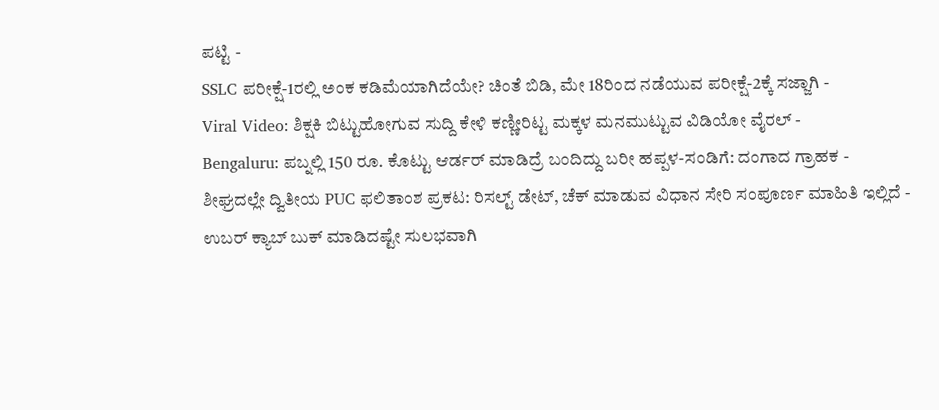ಪಟ್ಟಿ -
SSLC ಪರೀಕ್ಷೆ-1ರಲ್ಲಿ ಅಂಕ ಕಡಿಮೆಯಾಗಿದೆಯೇ? ಚಿಂತೆ ಬಿಡಿ, ಮೇ 18ರಿಂದ ನಡೆಯುವ ಪರೀಕ್ಷೆ-2ಕ್ಕೆ ಸಜ್ಜಾಗಿ -
Viral Video: ಶಿಕ್ಷಕಿ ಬಿಟ್ಟುಹೋಗುವ ಸುದ್ದಿ ಕೇಳಿ ಕಣ್ಣೀರಿಟ್ಟ ಮಕ್ಕಳ ಮನಮುಟ್ಟುವ ವಿಡಿಯೋ ವೈರಲ್ -
Bengaluru: ಪಬ್ನಲ್ಲಿ 150 ರೂ. ಕೊಟ್ಟು ಆರ್ಡರ್ ಮಾಡಿದ್ರೆ ಬಂದಿದ್ದು ಬರೀ ಹಪ್ಪಳ-ಸಂಡಿಗೆ: ದಂಗಾದ ಗ್ರಾಹಕ -
ಶೀಘ್ರದಲ್ಲೇ ದ್ವಿತೀಯ PUC ಫಲಿತಾಂಶ ಪ್ರಕಟ: ರಿಸಲ್ಟ್ ಡೇಟ್, ಚೆಕ್ ಮಾಡುವ ವಿಧಾನ ಸೇರಿ ಸಂಪೂರ್ಣ ಮಾಹಿತಿ ಇಲ್ಲಿದೆ -
ಉಬರ್ ಕ್ಯಾಬ್ ಬುಕ್ ಮಾಡಿದಷ್ಟೇ ಸುಲಭವಾಗಿ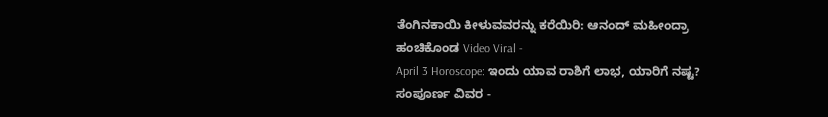ತೆಂಗಿನಕಾಯಿ ಕೀಳುವವರನ್ನು ಕರೆಯಿರಿ: ಆನಂದ್ ಮಹೀಂದ್ರಾ ಹಂಚಿಕೊಂಡ Video Viral -
April 3 Horoscope: ಇಂದು ಯಾವ ರಾಶಿಗೆ ಲಾಭ, ಯಾರಿಗೆ ನಷ್ಟ? ಸಂಪೂರ್ಣ ವಿವರ -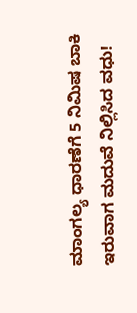ಮಾಂಗಲ್ಯ ಧಾರಣೆಗೆ 5 ನಿಮಿಷ ಬಾಕಿ ಇರುವಾಗ ಮದುವೆ ನಿಲ್ಲಿಸಿದ ವಧು!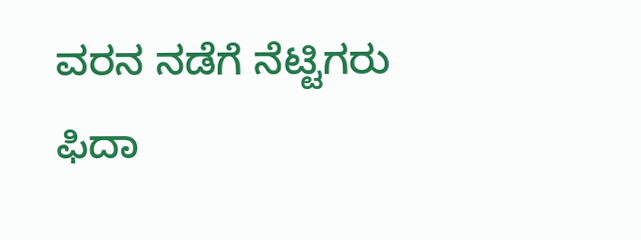ವರನ ನಡೆಗೆ ನೆಟ್ಟಿಗರು ಫಿದಾ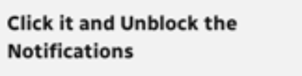Click it and Unblock the Notifications